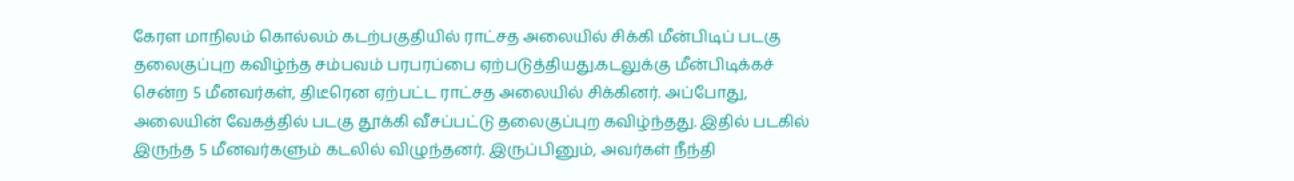கேரள மாநிலம் கொல்லம் கடற்பகுதியில் ராட்சத அலையில் சிக்கி மீன்பிடிப் படகு தலைகுப்புற கவிழ்ந்த சம்பவம் பரபரப்பை ஏற்படுத்தியது.கடலுக்கு மீன்பிடிக்கச் சென்ற 5 மீனவர்கள், திடீரென ஏற்பட்ட ராட்சத அலையில் சிக்கினர். அப்போது, அலையின் வேகத்தில் படகு தூக்கி வீசப்பட்டு தலைகுப்புற கவிழ்ந்தது. இதில் படகில் இருந்த 5 மீனவர்களும் கடலில் விழுந்தனர். இருப்பினும், அவர்கள் நீந்தி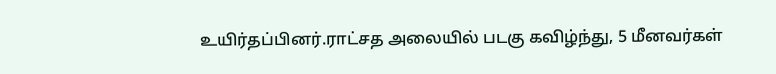உயிர்தப்பினர்.ராட்சத அலையில் படகு கவிழ்ந்து, 5 மீனவர்கள்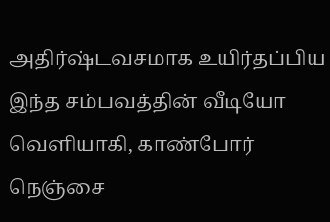அதிர்ஷ்டவசமாக உயிர்தப்பிய இந்த சம்பவத்தின் வீடியோ வெளியாகி, காண்போர் நெஞ்சை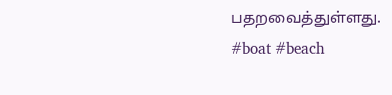பதறவைத்துள்ளது.
#boat #beach